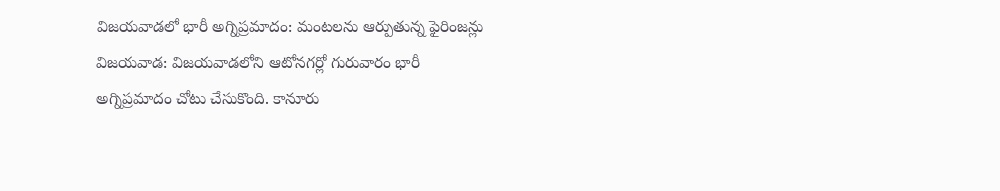విజయవాడలో భారీ అగ్నిప్రమాదం: మంటలను ఆర్పుతున్న ఫైరింజన్లు
విజయవాడ: విజయవాడలోని ఆటోనగర్లో గురువారం భారీ అగ్నిప్రమాదం చోటు చేసుకొంది. కానూరు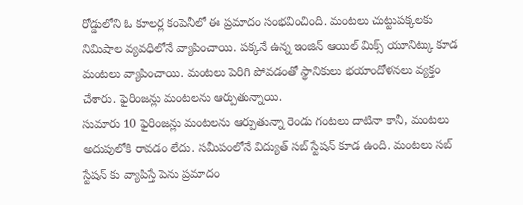రోడ్డులోని ఓ కూలర్ల కంపెనీలో ఈ ప్రమాదం సంభవించింది. మంటలు చుట్టుపక్కలకు నిమిషాల వ్యవధిలోనే వ్యాపించాయి. పక్కనే ఉన్న ఇంజిన్ ఆయిల్ మిక్స్ యూనిట్కు కూడ మంటలు వ్యాపించాయి. మంటలు పెరిగి పోవడంతో స్థానికులు భయాందోళనలు వ్యక్తం చేశారు. ఫైరింజన్లు మంటలను ఆర్పుతున్నాయి.
సుమారు 10 ఫైరింజన్లు మంటలను ఆర్పుతున్నా రెండు గంటలు దాటినా కానీ, మంటలు అదుపులోకి రావడం లేదు. సమీపంలోనే విద్యుత్ సబ్ స్టేషన్ కూడ ఉంది. మంటలు సబ్ స్టేషన్ కు వ్యాపిస్తే పెను ప్రమాదం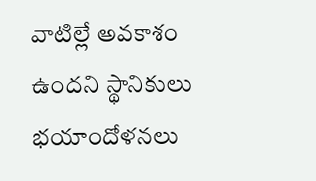వాటిల్లే అవకాశం ఉందని స్థానికులు భయాందోళనలు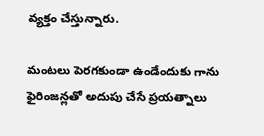వ్యక్తం చేస్తున్నారు.

మంటలు పెరగకుండా ఉండేందుకు గాను ఫైరింజన్లతో అదుపు చేసే ప్రయత్నాలు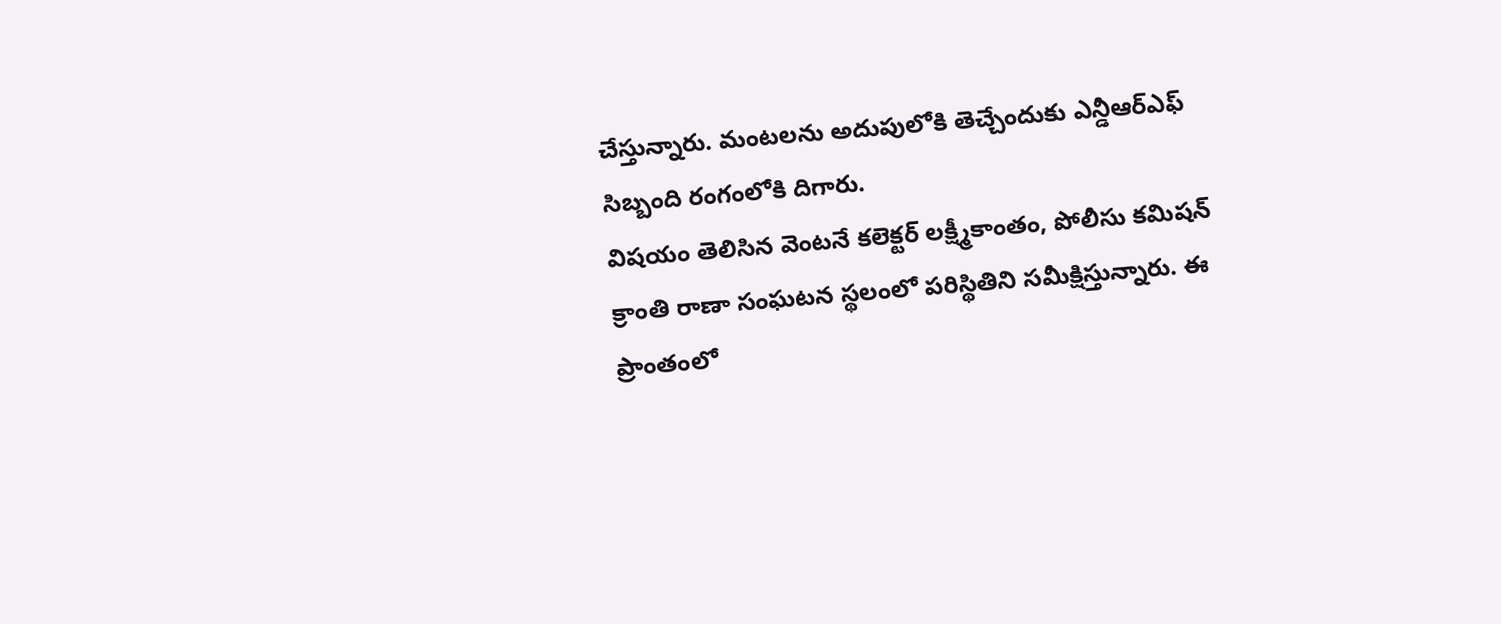చేస్తున్నారు. మంటలను అదుపులోకి తెచ్చేందుకు ఎన్డీఆర్ఎఫ్ సిబ్బంది రంగంలోకి దిగారు.
విషయం తెలిసిన వెంటనే కలెక్టర్ లక్ష్మీకాంతం, పోలీసు కమిషన్ క్రాంతి రాణా సంఘటన స్థలంలో పరిస్థితిని సమీక్షిస్తున్నారు. ఈ ప్రాంతంలో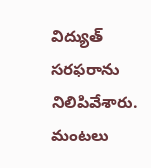విద్యుత్ సరఫరాను నిలిపివేశారు. మంటలు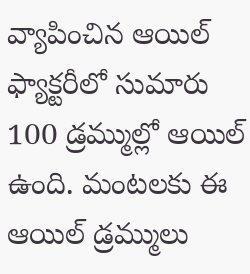వ్యాపించిన ఆయిల్ ఫ్యాక్టరీలో సుమారు 100 డ్రమ్ముల్లో ఆయిల్ ఉంది. మంటలకు ఈ ఆయిల్ డ్రమ్ములు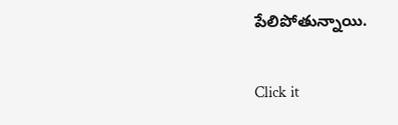పేలిపోతున్నాయి.


Click it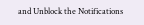and Unblock the Notifications